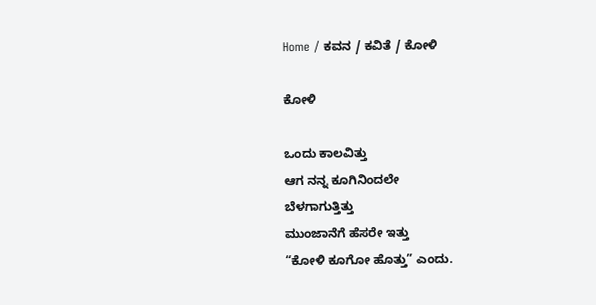Home / ಕವನ / ಕವಿತೆ / ಕೋಳಿ

ಕೋಳಿ

ಒಂದು ಕಾಲವಿತ್ತು
ಆಗ ನನ್ನ ಕೂಗಿನಿಂದಲೇ
ಬೆಳಗಾಗುತ್ತಿತ್ತು
ಮುಂಜಾನೆಗೆ ಹೆಸರೇ ಇತ್ತು
“ಕೋಳಿ ಕೂಗೋ ಹೊತ್ತು” ಎಂದು.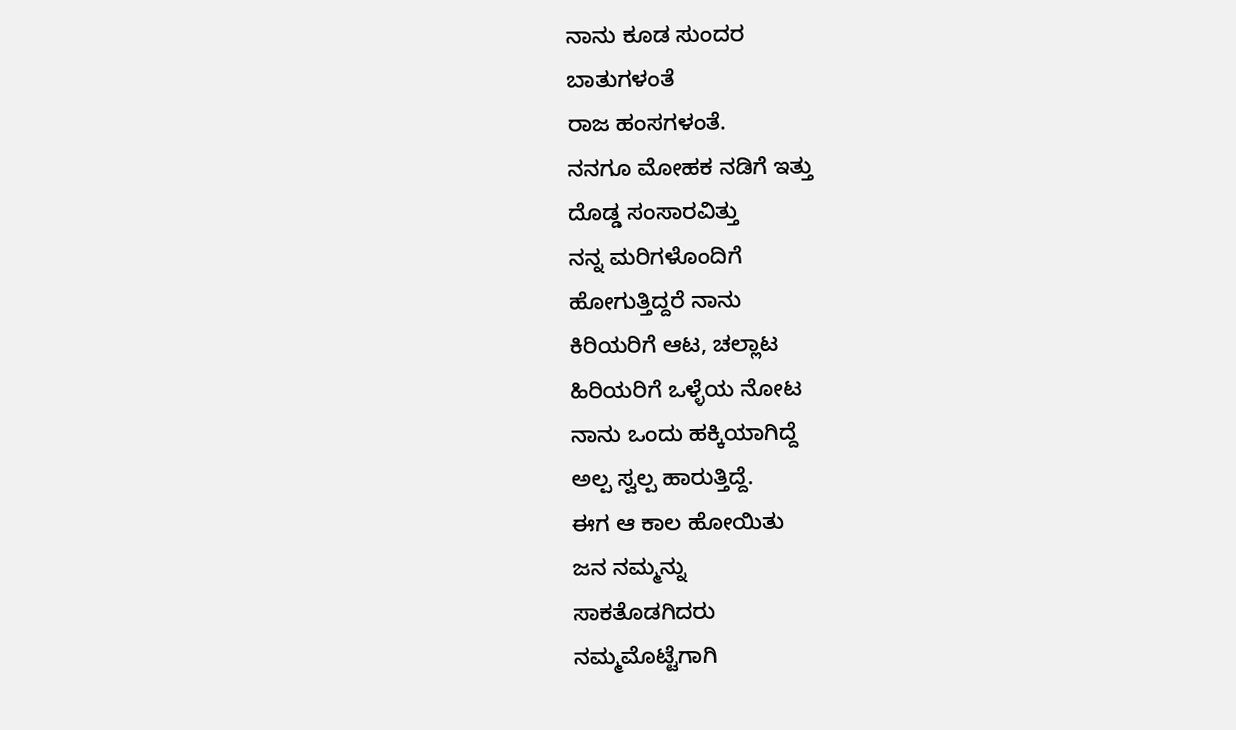ನಾನು ಕೂಡ ಸುಂದರ
ಬಾತುಗಳಂತೆ
ರಾಜ ಹಂಸಗಳಂತೆ.
ನನಗೂ ಮೋಹಕ ನಡಿಗೆ ಇತ್ತು
ದೊಡ್ಡ ಸಂಸಾರವಿತ್ತು
ನನ್ನ ಮರಿಗಳೊಂದಿಗೆ
ಹೋಗುತ್ತಿದ್ದರೆ ನಾನು
ಕಿರಿಯರಿಗೆ ಆಟ, ಚಲ್ಲಾಟ
ಹಿರಿಯರಿಗೆ ಒಳ್ಳೆಯ ನೋಟ
ನಾನು ಒಂದು ಹಕ್ಕಿಯಾಗಿದ್ದೆ
ಅಲ್ಪ ಸ್ವಲ್ಪ ಹಾರುತ್ತಿದ್ದೆ.
ಈಗ ಆ ಕಾಲ ಹೋಯಿತು
ಜನ ನಮ್ಮನ್ನು
ಸಾಕತೊಡಗಿದರು
ನಮ್ಮಮೊಟ್ಟೆಗಾಗಿ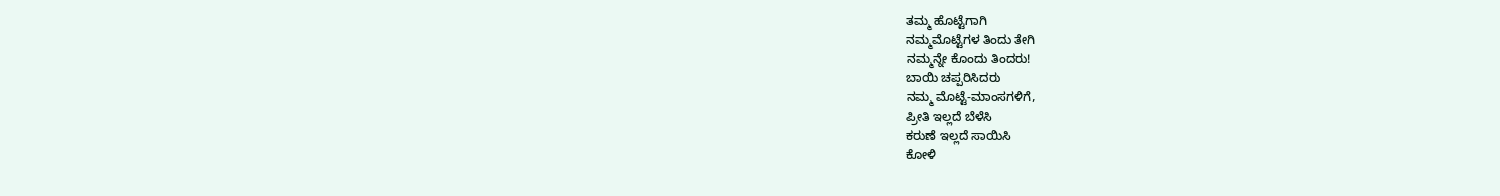ತಮ್ಮ ಹೊಟ್ಟೆಗಾಗಿ
ನಮ್ಮಮೊಟ್ಟೆಗಳ ತಿಂದು ತೇಗಿ
ನಮ್ಮನ್ನೇ ಕೊಂದು ತಿಂದರು!
ಬಾಯಿ ಚಪ್ಪರಿಸಿದರು
ನಮ್ಮ ಮೊಟ್ಟೆ-ಮಾಂಸಗಳಿಗೆ,
ಪ್ರೀತಿ ಇಲ್ಲದೆ ಬೆಳೆಸಿ
ಕರುಣೆ ಇಲ್ಲದೆ ಸಾಯಿಸಿ
ಕೋಳಿ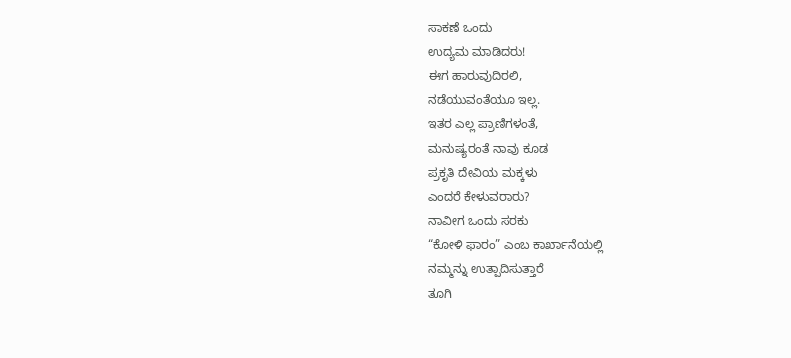ಸಾಕಣೆ ಒಂದು
ಉದ್ಯಮ ಮಾಡಿದರು!
ಈಗ ಹಾರುವುದಿರಲಿ,
ನಡೆಯುವಂತೆಯೂ ಇಲ್ಲ.
ಇತರ ಎಲ್ಲ ಪ್ರಾಣಿಗಳಂತೆ,
ಮನುಷ್ಯರಂತೆ ನಾವು ಕೂಡ
ಪ್ರಕೃತಿ ದೇವಿಯ ಮಕ್ಕಳು
ಎಂದರೆ ಕೇಳುವರಾರು?
ನಾವೀಗ ಒಂದು ಸರಕು
“ಕೋಳಿ ಫಾರಂ” ಎಂಬ ಕಾರ್ಖಾನೆಯಲ್ಲಿ
ನಮ್ಮನ್ನು ಉತ್ಪಾದಿಸುತ್ತಾರೆ
ತೂಗಿ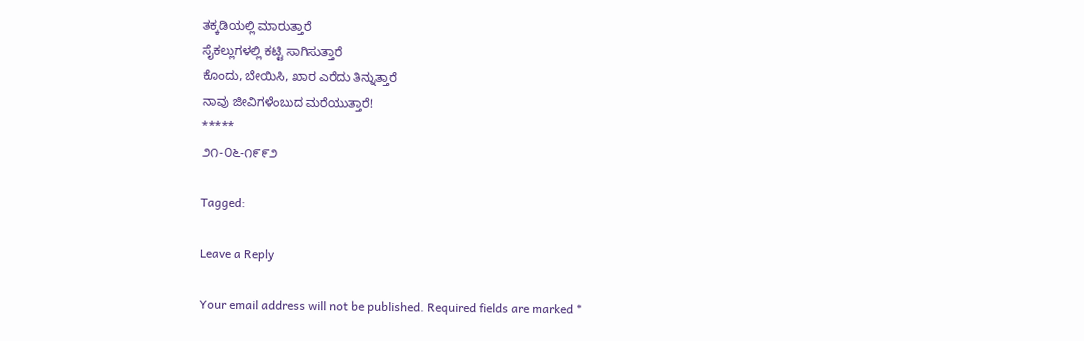ತಕ್ಕಡಿಯಲ್ಲಿ ಮಾರುತ್ತಾರೆ
ಸೈಕಲ್ಲುಗಳಲ್ಲಿ ಕಟ್ಟಿ ಸಾಗಿಸುತ್ತಾರೆ
ಕೊಂದು, ಬೇಯಿಸಿ, ಖಾರ ಎರೆದು ತಿನ್ನುತ್ತಾರೆ
ನಾವು ಜೀವಿಗಳೆಂಬುದ ಮರೆಯುತ್ತಾರೆ!
*****
೨೧-೦೬-೧೯೯೨

Tagged:

Leave a Reply

Your email address will not be published. Required fields are marked *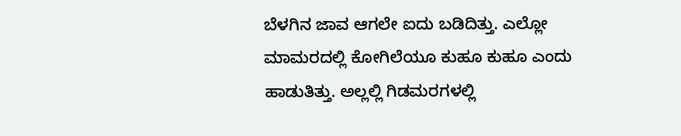ಬೆಳಗಿನ ಜಾವ ಆಗಲೇ ಐದು ಬಡಿದಿತ್ತು. ಎಲ್ಲೋ ಮಾಮರದಲ್ಲಿ ಕೋಗಿಲೆಯೂ ಕುಹೂ ಕುಹೂ ಎಂದು ಹಾಡುತಿತ್ತು. ಅಲ್ಲಲ್ಲಿ ಗಿಡಮರಗಳಲ್ಲಿ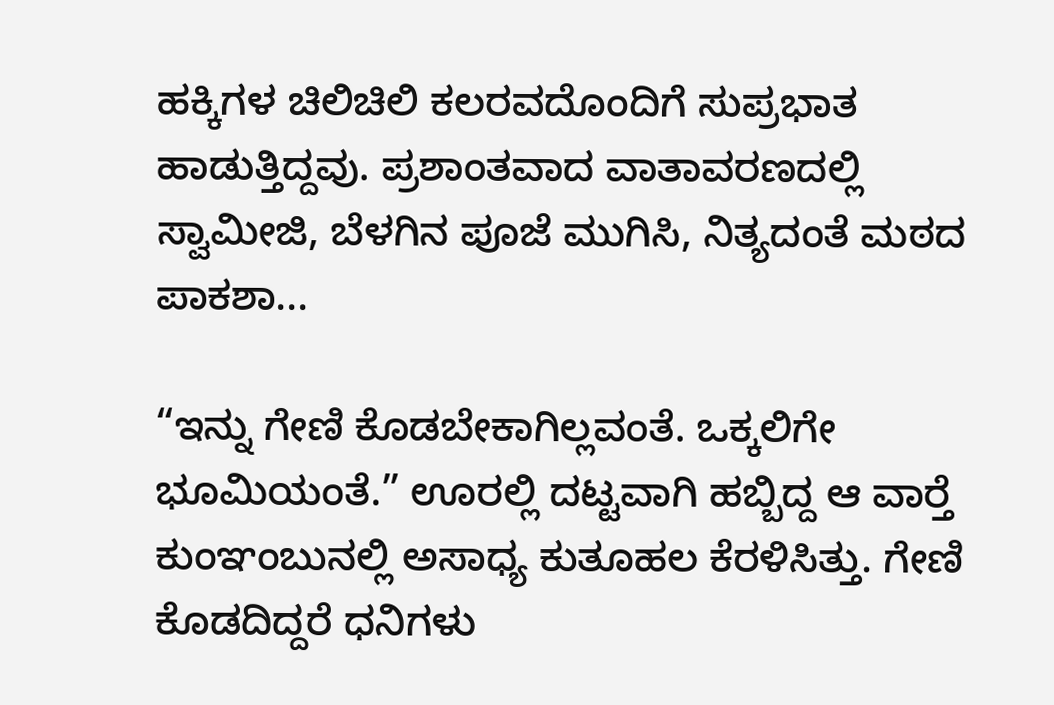ಹಕ್ಕಿಗಳ ಚಿಲಿಚಿಲಿ ಕಲರವದೊಂದಿಗೆ ಸುಪ್ರಭಾತ ಹಾಡುತ್ತಿದ್ದವು. ಪ್ರಶಾಂತವಾದ ವಾತಾವರಣದಲ್ಲಿ ಸ್ವಾಮೀಜಿ, ಬೆಳಗಿನ ಪೂಜೆ ಮುಗಿಸಿ, ನಿತ್ಯದಂತೆ ಮಠದ ಪಾಕಶಾ...

“ಇನ್ನು ಗೇಣಿ ಕೊಡಬೇಕಾಗಿಲ್ಲವಂತೆ. ಒಕ್ಕಲಿಗೇ ಭೂಮಿಯಂತೆ.” ಊರಲ್ಲಿ ದಟ್ಟವಾಗಿ ಹಬ್ಬಿದ್ದ ಆ ವಾರ್‍ತೆ ಕುಂಞಂಬುನಲ್ಲಿ ಅಸಾಧ್ಯ ಕುತೂಹಲ ಕೆರಳಿಸಿತ್ತು. ಗೇಣಿ ಕೊಡದಿದ್ದರೆ ಧನಿಗಳು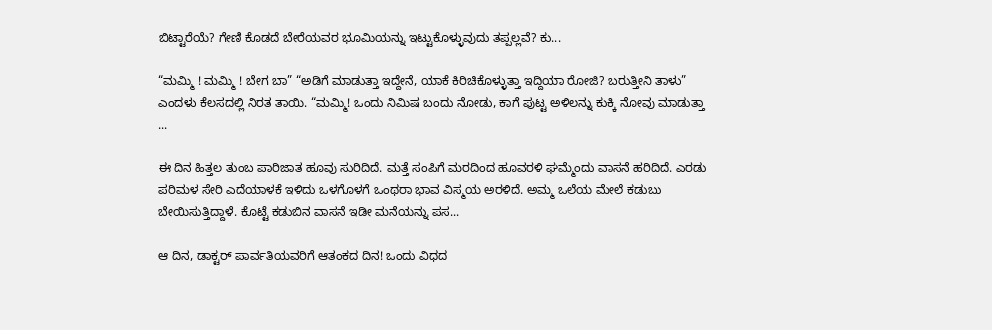ಬಿಟ್ಟಾರೆಯೆ? ಗೇಣಿ ಕೊಡದೆ ಬೇರೆಯವರ ಭೂಮಿಯನ್ನು ಇಟ್ಟುಕೊಳ್ಳುವುದು ತಪ್ಪಲ್ಲವೆ? ಕು...

“ಮಮ್ಮಿ ! ಮಮ್ಮಿ ! ಬೇಗ ಬಾ” “ಅಡಿಗೆ ಮಾಡುತ್ತಾ ಇದ್ದೇನೆ, ಯಾಕೆ ಕಿರಿಚಿಕೊಳ್ಳುತ್ತಾ ಇದ್ದಿಯಾ ರೋಜಿ? ಬರುತ್ತೀನಿ ತಾಳು” ಎಂದಳು ಕೆಲಸದಲ್ಲಿ ನಿರತ ತಾಯಿ. “ಮಮ್ಮಿ! ಒಂದು ನಿಮಿಷ ಬಂದು ನೋಡು, ಕಾಗೆ ಪುಟ್ಟ ಅಳಿಲನ್ನು ಕುಕ್ಕಿ ನೋವು ಮಾಡುತ್ತಾ ...

ಈ ದಿನ ಹಿತ್ತಲ ತುಂಬ ಪಾರಿಜಾತ ಹೂವು ಸುರಿದಿದೆ. ಮತ್ತೆ ಸಂಪಿಗೆ ಮರದಿಂದ ಹೂವರಳಿ ಘಮ್ಮೆಂದು ವಾಸನೆ ಹರಿದಿದೆ. ಎರಡು ಪರಿಮಳ ಸೇರಿ ಎದೆಯಾಳಕೆ ಇಳಿದು ಒಳಗೊಳಗೆ ಒಂಥರಾ ಭಾವ ವಿಸ್ಮಯ ಅರಳಿದೆ. ಅಮ್ಮ ಒಲೆಯ ಮೇಲೆ ಕಡುಬು ಬೇಯಿಸುತ್ತಿದ್ದಾಳೆ. ಕೊಟ್ಟೆ ಕಡುಬಿನ ವಾಸನೆ ಇಡೀ ಮನೆಯನ್ನು ಪಸ...

ಆ ದಿನ, ಡಾಕ್ಟರ್ ಪಾರ್ವತಿಯವರಿಗೆ ಆತಂಕದ ದಿನ! ಒಂದು ವಿಧದ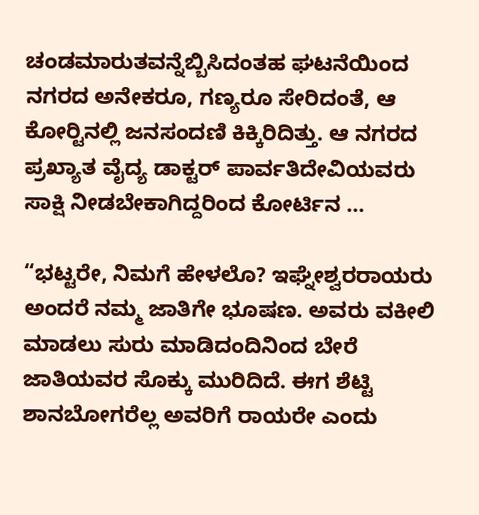ಚಂಡಮಾರುತವನ್ನೆಬ್ಬಿಸಿದಂತಹ ಘಟನೆಯಿಂದ ನಗರದ ಅನೇಕರೂ, ಗಣ್ಯರೂ ಸೇರಿದಂತೆ, ಆ ಕೋರ್‍ಟಿನಲ್ಲಿ ಜನಸಂದಣಿ ಕಿಕ್ಕಿರಿದಿತ್ತು. ಆ ನಗರದ ಪ್ರಖ್ಯಾತ ವೈದ್ಯ ಡಾಕ್ಟರ್ ಪಾರ್ವತಿದೇವಿಯವರು ಸಾಕ್ಷಿ ನೀಡಬೇಕಾಗಿದ್ದರಿಂದ ಕೋರ್ಟಿನ ...

“ಭಟ್ಟರೇ, ನಿಮಗೆ ಹೇಳಲೊ? ಇಘ್ನೇಶ್ವರರಾಯರು ಅಂದರೆ ನಮ್ಮ ಜಾತಿಗೇ ಭೂಷಣ. ಅವರು ವಕೀಲಿ ಮಾಡಲು ಸುರು ಮಾಡಿದಂದಿನಿಂದ ಬೇರೆ ಜಾತಿಯವರ ಸೊಕ್ಕು ಮುರಿದಿದೆ. ಈಗ ಶೆಟ್ಟಿ ಶಾನಬೋಗರೆಲ್ಲ ಅವರಿಗೆ ರಾಯರೇ ಎಂದು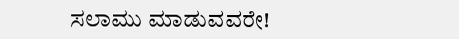ಸಲಾಮು ಮಾಡುವವರೇ!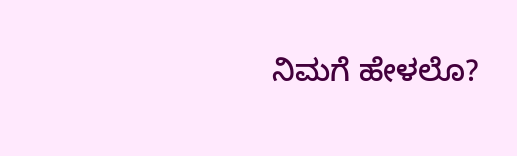ನಿಮಗೆ ಹೇಳಲೊ?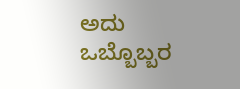ಅದು ಒಬ್ಬೊಬ್ಬರ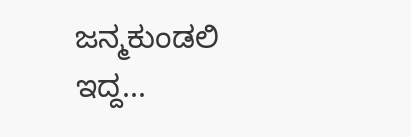ಜನ್ಮಕುಂಡಲಿ ಇದ್ದ...